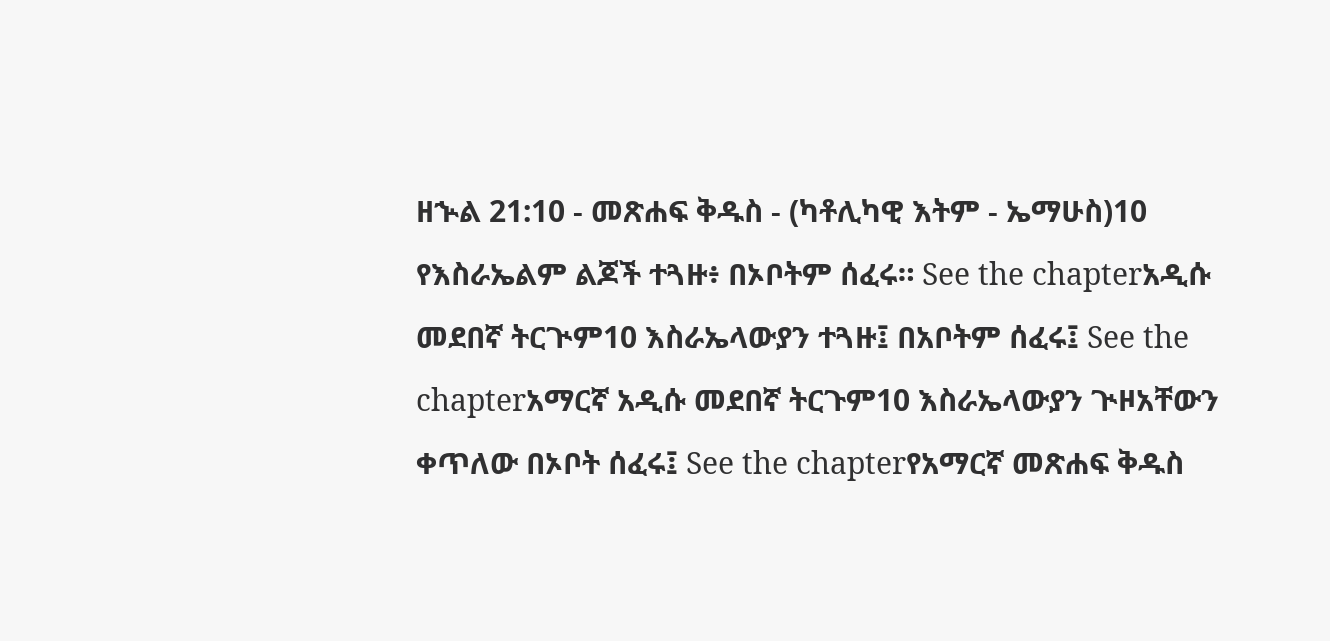ዘኍል 21:10 - መጽሐፍ ቅዱስ - (ካቶሊካዊ እትም - ኤማሁስ)10 የእስራኤልም ልጆች ተጓዙ፥ በኦቦትም ሰፈሩ። See the chapterአዲሱ መደበኛ ትርጒም10 እስራኤላውያን ተጓዙ፤ በአቦትም ሰፈሩ፤ See the chapterአማርኛ አዲሱ መደበኛ ትርጉም10 እስራኤላውያን ጒዞአቸውን ቀጥለው በኦቦት ሰፈሩ፤ See the chapterየአማርኛ መጽሐፍ ቅዱስ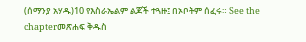(ሰማንያ አሃዱ)10 የእስራኤልም ልጆች ተጓዙ፤ በኦቦትም ሰፈሩ። See the chapterመጽሐፍ ቅዱስ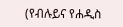(የብሉይና የሐዲስ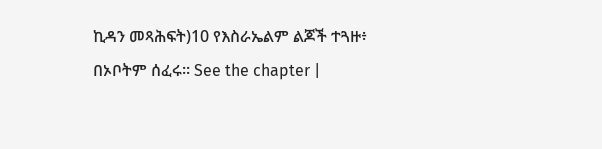ኪዳን መጻሕፍት)10 የእስራኤልም ልጆች ተጓዙ፥ በኦቦትም ሰፈሩ። See the chapter |